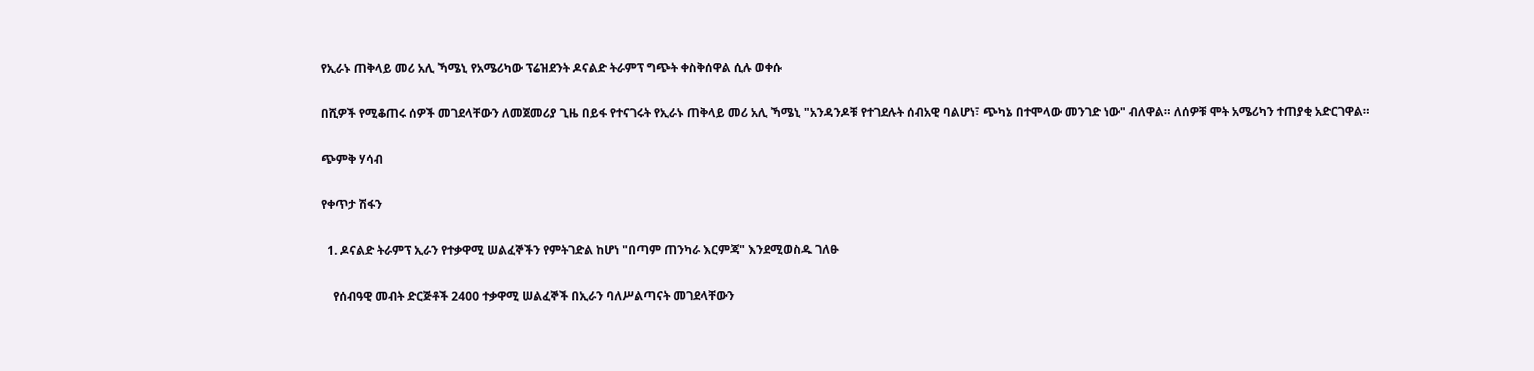የኢራኑ ጠቅላይ መሪ አሊ ኻሜኒ የአሜሪካው ፕሬዝደንት ዶናልድ ትራምፕ ግጭት ቀስቅሰዋል ሲሉ ወቀሱ

በሺዎች የሚቆጠሩ ሰዎች መገደላቸውን ለመጀመሪያ ጊዜ በይፋ የተናገሩት የኢራኑ ጠቅላይ መሪ አሊ ኻሜኒ "አንዳንዶቹ የተገደሉት ሰብአዊ ባልሆነ፣ ጭካኔ በተሞላው መንገድ ነው" ብለዋል። ለሰዎቹ ሞት አሜሪካን ተጠያቂ አድርገዋል።

ጭምቅ ሃሳብ

የቀጥታ ሽፋን

  1. ዶናልድ ትራምፕ ኢራን የተቃዋሚ ሠልፈኞችን የምትገድል ከሆነ "በጣም ጠንካራ እርምጃ" እንደሚወስዱ ገለፁ

    የሰብዓዊ መብት ድርጅቶች 2400 ተቃዋሚ ሠልፈኞች በኢራን ባለሥልጣናት መገደላቸውን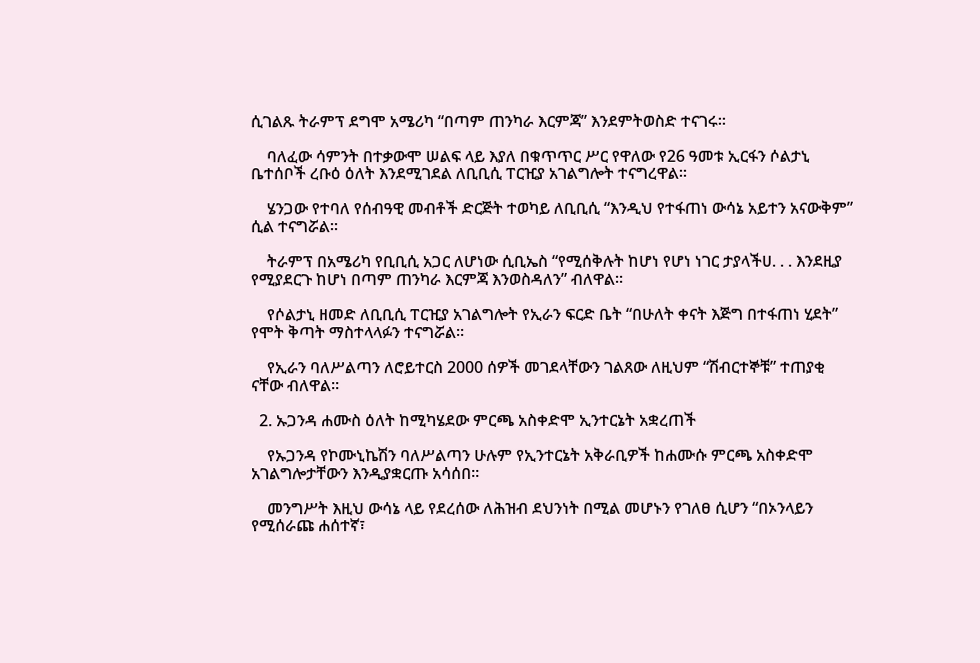ሲገልጹ ትራምፕ ደግሞ አሜሪካ “በጣም ጠንካራ እርምጃ” እንደምትወስድ ተናገሩ።

    ባለፈው ሳምንት በተቃውሞ ሠልፍ ላይ እያለ በቁጥጥር ሥር የዋለው የ26 ዓመቱ ኢርፋን ሶልታኒ ቤተሰቦች ረቡዕ ዕለት እንደሚገደል ለቢቢሲ ፐርዢያ አገልግሎት ተናግረዋል።

    ሄንጋው የተባለ የሰብዓዊ መብቶች ድርጅት ተወካይ ለቢቢሲ “እንዲህ የተፋጠነ ውሳኔ አይተን አናውቅም” ሲል ተናግሯል።

    ትራምፕ በአሜሪካ የቢቢሲ አጋር ለሆነው ሲቢኤስ “የሚሰቅሉት ከሆነ የሆነ ነገር ታያላችሀ. . . እንደዚያ የሚያደርጉ ከሆነ በጣም ጠንካራ እርምጃ እንወስዳለን” ብለዋል።

    የሶልታኒ ዘመድ ለቢቢሲ ፐርዢያ አገልግሎት የኢራን ፍርድ ቤት “በሁለት ቀናት እጅግ በተፋጠነ ሂደት” የሞት ቅጣት ማስተላላፉን ተናግሯል።

    የኢራን ባለሥልጣን ለሮይተርስ 2000 ሰዎች መገደላቸውን ገልጸው ለዚህም “ሽብርተኞቹ” ተጠያቂ ናቸው ብለዋል።

  2. ኡጋንዳ ሐሙስ ዕለት ከሚካሄደው ምርጫ አስቀድሞ ኢንተርኔት አቋረጠች

    የኡጋንዳ የኮሙኒኬሽን ባለሥልጣን ሁሉም የኢንተርኔት አቅራቢዎች ከሐሙሱ ምርጫ አስቀድሞ አገልግሎታቸውን እንዲያቋርጡ አሳሰበ።

    መንግሥት እዚህ ውሳኔ ላይ የደረሰው ለሕዝብ ደህንነት በሚል መሆኑን የገለፀ ሲሆን “በኦንላይን የሚሰራጩ ሐሰተኛ፣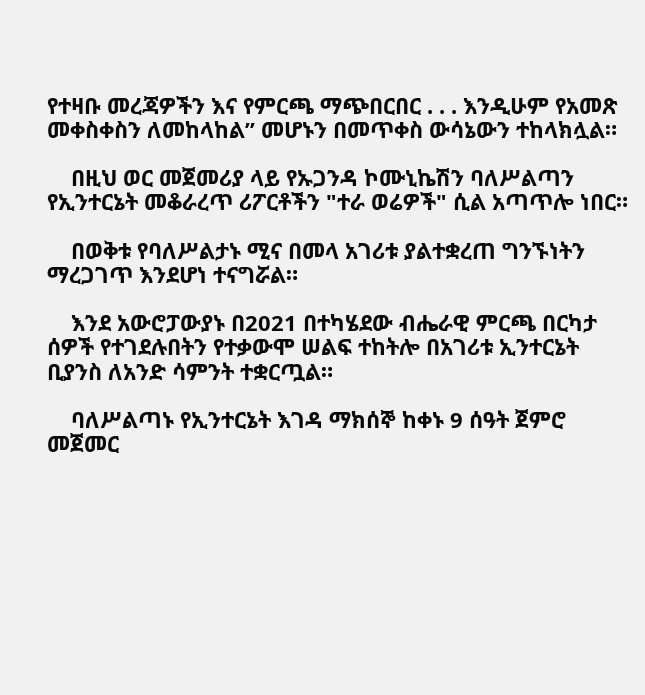የተዛቡ መረጃዎችን እና የምርጫ ማጭበርበር . . . እንዲሁም የአመጽ መቀስቀስን ለመከላከል” መሆኑን በመጥቀስ ውሳኔውን ተከላክሏል።

    በዚህ ወር መጀመሪያ ላይ የኡጋንዳ ኮሙኒኬሽን ባለሥልጣን የኢንተርኔት መቆራረጥ ሪፖርቶችን "ተራ ወሬዎች" ሲል አጣጥሎ ነበር።

    በወቅቱ የባለሥልታኑ ሚና በመላ አገሪቱ ያልተቋረጠ ግንኙነትን ማረጋገጥ እንደሆነ ተናግሯል።

    እንደ አውሮፓውያኑ በ2021 በተካሄደው ብሔራዊ ምርጫ በርካታ ሰዎች የተገደሉበትን የተቃውሞ ሠልፍ ተከትሎ በአገሪቱ ኢንተርኔት ቢያንስ ለአንድ ሳምንት ተቋርጧል።

    ባለሥልጣኑ የኢንተርኔት እገዳ ማክሰኞ ከቀኑ 9 ሰዓት ጀምሮ መጀመር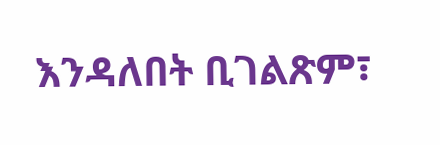እንዳለበት ቢገልጽም፣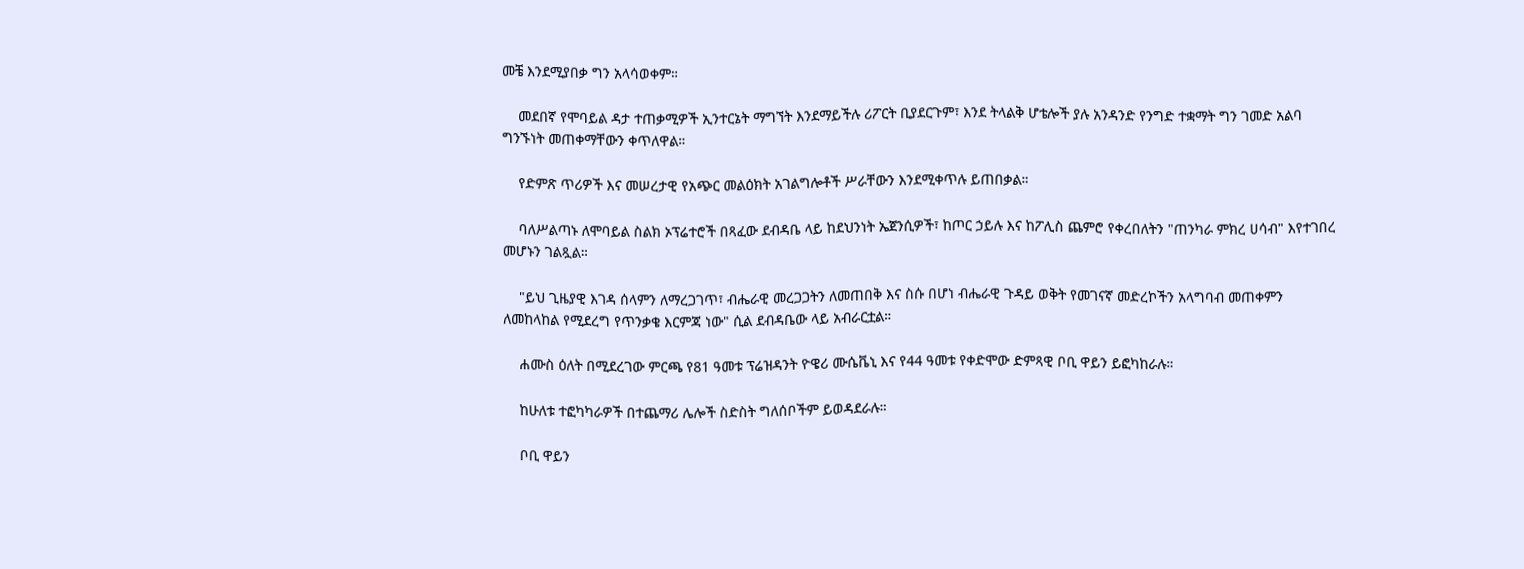መቼ እንደሚያበቃ ግን አላሳወቀም።

    መደበኛ የሞባይል ዳታ ተጠቃሚዎች ኢንተርኔት ማግኘት እንደማይችሉ ሪፖርት ቢያደርጉም፣ እንደ ትላልቅ ሆቴሎች ያሉ አንዳንድ የንግድ ተቋማት ግን ገመድ አልባ ግንኙነት መጠቀማቸውን ቀጥለዋል።

    የድምጽ ጥሪዎች እና መሠረታዊ የአጭር መልዕክት አገልግሎቶች ሥራቸውን እንደሚቀጥሉ ይጠበቃል።

    ባለሥልጣኑ ለሞባይል ስልክ ኦፕሬተሮች በጻፈው ደብዳቤ ላይ ከደህንነት ኤጀንሲዎች፣ ከጦር ኃይሉ እና ከፖሊስ ጨምሮ የቀረበለትን "ጠንካራ ምክረ ሀሳብ" እየተገበረ መሆኑን ገልጿል።

    "ይህ ጊዜያዊ እገዳ ሰላምን ለማረጋገጥ፣ ብሔራዊ መረጋጋትን ለመጠበቅ እና ስሱ በሆነ ብሔራዊ ጉዳይ ወቅት የመገናኛ መድረኮችን አላግባብ መጠቀምን ለመከላከል የሚደረግ የጥንቃቄ እርምጃ ነው" ሲል ደብዳቤው ላይ አብራርቷል።

    ሐሙስ ዕለት በሚደረገው ምርጫ የ81 ዓመቱ ፕሬዝዳንት ዮዌሪ ሙሴቬኒ እና የ44 ዓመቱ የቀድሞው ድምጻዊ ቦቢ ዋይን ይፎካከራሉ።

    ከሁለቱ ተፎካካራዎች በተጨማሪ ሌሎች ስድስት ግለሰቦችም ይወዳደራሉ።

    ቦቢ ዋይን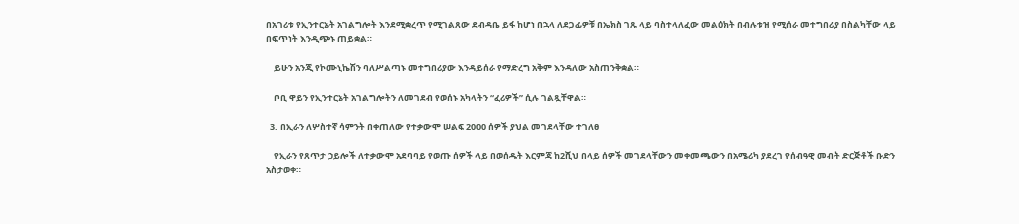በአገሪቱ የኢንተርኔት አገልግሎት እንደሚቋረጥ የሚገልጸው ደብዳቤ ይፋ ከሆነ በኋላ ለደጋፊዎቹ በኤክስ ገጹ ላይ ባስተላለፈው መልዕክት በብሉቱዝ የሚሰራ መተግበሪያ በስልካቸው ላይ በፍጥነት እንዲጭኑ ጠይቋል።

    ይሁን አንጂ የኮሙኒኬሽን ባለሥልጣኑ መተግበሪያው እንዳይሰራ የማድረግ አቅም እንዳለው አስጠንቅቋል።

    ቦቢ ዋይን የኢንተርኔት አገልግሎትን ለመገደብ የወሰኑ አካላትን “ፈሪዎች” ሲሉ ገልጿቸዋል።

  3. በኢራን ለሦስተኛ ሳምንት በቀጠለው የተቃውሞ ሠልፍ 2000 ሰዎች ያህል መገደላቸው ተገለፀ

    የኢራን የጸጥታ ኃይሎች ለተቃውሞ አደባባይ የወጡ ሰዎች ላይ በወሰዱት እርምጃ ከ2ሺህ በላይ ሰዎች መገደላቸውን መቀመጫውን በአሜሪካ ያደረገ የሰብዓዊ መብት ድርጅቶች ቡድን አስታወቀ።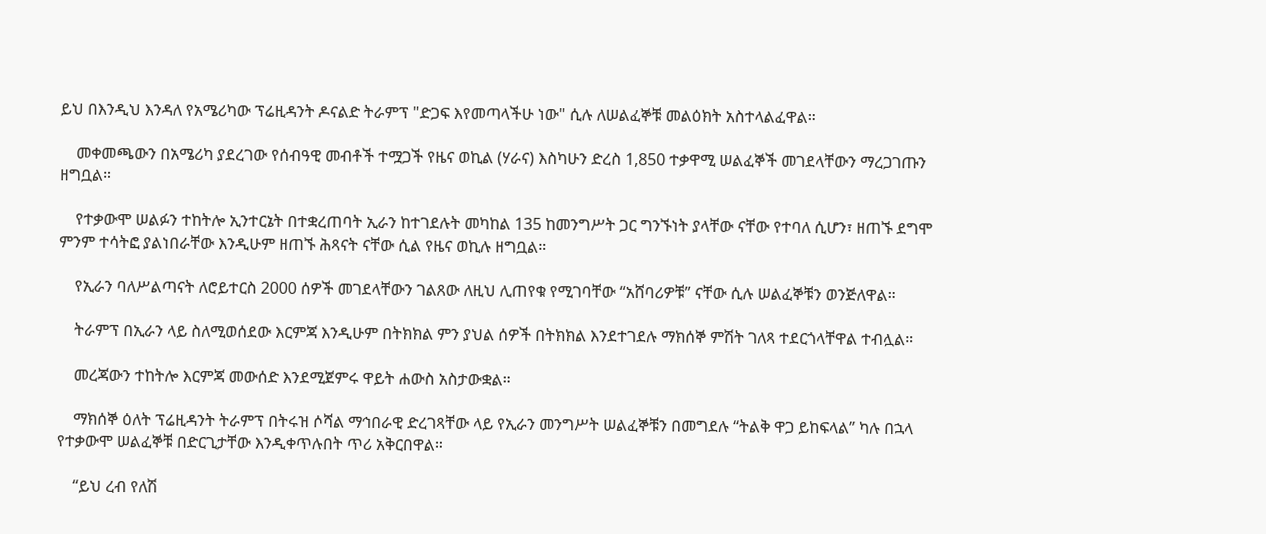ይህ በእንዲህ እንዳለ የአሜሪካው ፕሬዚዳንት ዶናልድ ትራምፕ "ድጋፍ እየመጣላችሁ ነው" ሲሉ ለሠልፈኞቹ መልዕክት አስተላልፈዋል።

    መቀመጫውን በአሜሪካ ያደረገው የሰብዓዊ መብቶች ተሟጋች የዜና ወኪል (ሃራና) እስካሁን ድረስ 1,850 ተቃዋሚ ሠልፈኞች መገደላቸውን ማረጋገጡን ዘግቧል።

    የተቃውሞ ሠልፉን ተከትሎ ኢንተርኔት በተቋረጠባት ኢራን ከተገደሉት መካከል 135 ከመንግሥት ጋር ግንኙነት ያላቸው ናቸው የተባለ ሲሆን፣ ዘጠኙ ደግሞ ምንም ተሳትፎ ያልነበራቸው እንዲሁም ዘጠኙ ሕጻናት ናቸው ሲል የዜና ወኪሉ ዘግቧል።

    የኢራን ባለሥልጣናት ለሮይተርስ 2000 ሰዎች መገደላቸውን ገልጸው ለዚህ ሊጠየቁ የሚገባቸው “አሸባሪዎቹ” ናቸው ሲሉ ሠልፈኞቹን ወንጅለዋል።

    ትራምፕ በኢራን ላይ ስለሚወሰደው እርምጃ እንዲሁም በትክክል ምን ያህል ሰዎች በትክክል እንደተገደሉ ማክሰኞ ምሽት ገለጻ ተደርጎላቸዋል ተብሏል።

    መረጃውን ተከትሎ እርምጃ መውሰድ እንደሚጀምሩ ዋይት ሐውስ አስታውቋል።

    ማክሰኞ ዕለት ፕሬዚዳንት ትራምፕ በትሩዝ ሶሻል ማኅበራዊ ድረገጻቸው ላይ የኢራን መንግሥት ሠልፈኞቹን በመግደሉ “ትልቅ ዋጋ ይከፍላል” ካሉ በኋላ የተቃውሞ ሠልፈኞቹ በድርጊታቸው እንዲቀጥሉበት ጥሪ አቅርበዋል።

    “ይህ ረብ የለሽ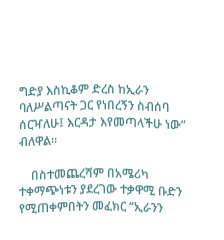ግድያ እስኪቆም ድረስ ከኢራን ባለሥልጣናት ጋር የነበረኝን ስብሰባ ሰርዣለሁ፤ እርዳታ እየመጣላችሁ ነው” ብለዋል።

    በስተመጨረሻም በአሜሪካ ተቀማጭነቱን ያደረገው ተቃዋሚ ቡድን የሚጠቀምበትን መፈክር “ኢራንን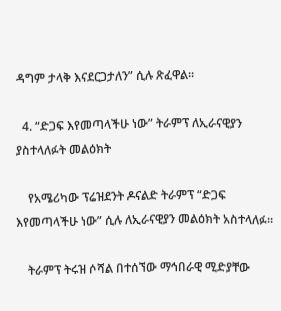ዳግም ታላቅ እናደርጋታለን” ሲሉ ጽፈዋል።

  4. “ድጋፍ እየመጣላችሁ ነው” ትራምፕ ለኢራናዊያን ያስተላለፉት መልዕክት

    የአሜሪካው ፕሬዝደንት ዶናልድ ትራምፕ “ድጋፍ እየመጣላችሁ ነው” ሲሉ ለኢራናዊያን መልዕክት አስተላለፉ።

    ትራምፕ ትሩዝ ሶሻል በተሰኘው ማኅበራዊ ሚድያቸው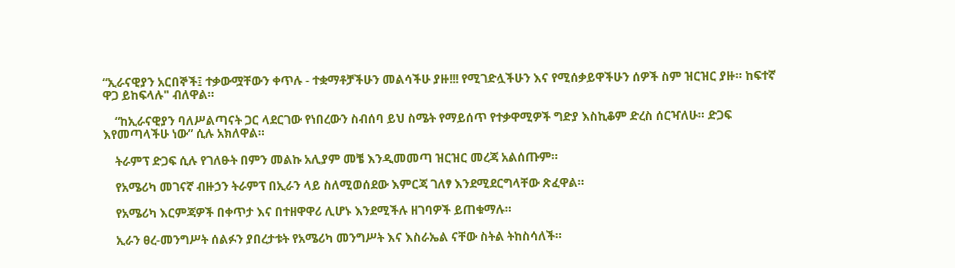“ኢራናዊያን አርበኞች፤ ተቃውሟቸውን ቀጥሉ - ተቋማቶቻችሁን መልሳችሁ ያዙ!!! የሚገድሏችሁን እና የሚሰቃይዋችሁን ሰዎች ስም ዝርዝር ያዙ። ከፍተኛ ዋጋ ይከፍላሉ" ብለዋል።

    “ከኢራናዊያን ባለሥልጣናት ጋር ላደርገው የነበረውን ስብሰባ ይህ ስሜት የማይሰጥ የተቃዋሚዎች ግድያ እስኪቆም ድረስ ሰርዣለሁ። ድጋፍ እየመጣላችሁ ነው” ሲሉ አክለዋል።

    ትራምፕ ድጋፍ ሲሉ የገለፁት በምን መልኩ አሊያም መቼ እንዲመመጣ ዝርዝር መረጃ አልሰጡም።

    የአሜሪካ መገናኛ ብዙኃን ትራምፕ በኢራን ላይ ስለሚወሰደው እምርጃ ገለፃ እንደሚደርግላቸው ጽፈዋል።

    የአሜሪካ እርምጃዎች በቀጥታ እና በተዘዋዋሪ ሊሆኑ እንደሚችሉ ዘገባዎች ይጠቁማሉ።

    ኢራን ፀረ-መንግሥት ሰልፉን ያበረታቱት የአሜሪካ መንግሥት እና እስራኤል ናቸው ስትል ትከስሳለች።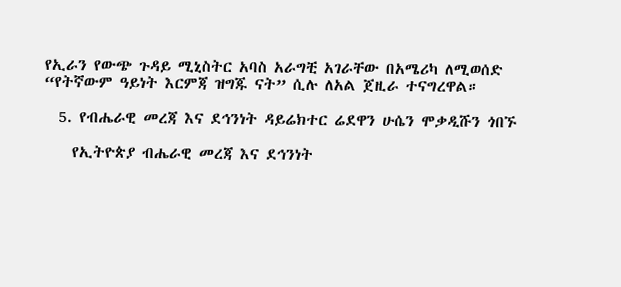የኢራን የውጭ ጉዳይ ሚኒስትር አባስ አራግቺ አገራቸው በአሜሪካ ለሚወሰድ “የትኛውም ዓይነት እርምጃ ዝግጁ ናት” ሲሉ ለአል ጀዚራ ተናግረዋል።

  5. የብሔራዊ መረጃ እና ደኅንነት ዳይሬክተር ሬደዋን ሁሴን ሞቃዲሹን ጎበኙ

    የኢትዮጵያ ብሔራዊ መረጃ እና ደኅንነት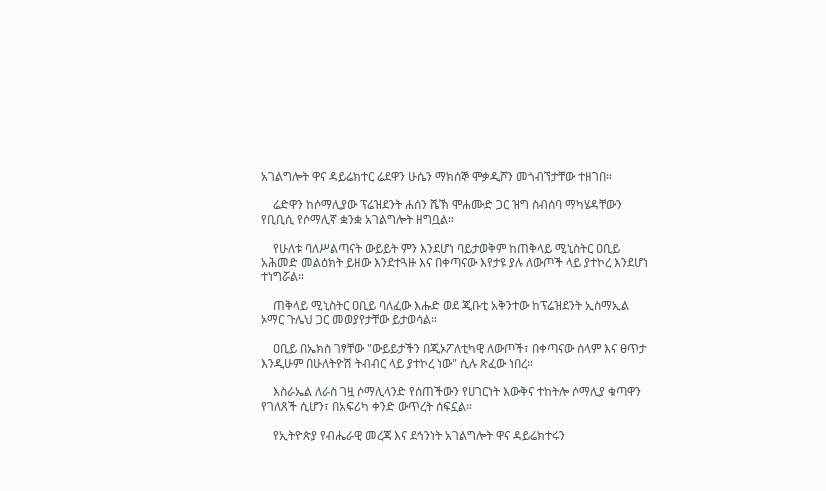አገልግሎት ዋና ዳይሬክተር ሬደዋን ሁሴን ማክሰኞ ሞቃዲሾን መጎብኘታቸው ተዘገበ።

    ሬድዋን ከሶማሊያው ፕሬዝደንት ሐሰን ሼኽ ሞሐሙድ ጋር ዝግ ስብሰባ ማካሄዳቸውን የቢቢሲ የሶማሊኛ ቋንቋ አገልግሎት ዘግቧል።

    የሁለቱ ባለሥልጣናት ውይይት ምን እንደሆነ ባይታወቅም ከጠቅላይ ሚኒስትር ዐቢይ አሕመድ መልዕክት ይዘው እንደተጓዙ እና በቀጣናው እየታዩ ያሉ ለውጦች ላይ ያተኮረ እንደሆነ ተነግሯል።

    ጠቅላይ ሚኒስትር ዐቢይ ባለፈው እሑድ ወደ ጂቡቲ አቅንተው ከፕሬዝደንት ኢስማኢል ኦማር ጉሌህ ጋር መወያየታቸው ይታወሳል።

    ዐቢይ በኤክስ ገፃቸው "ውይይታችን በጂኦፖለቲካዊ ለውጦች፣ በቀጣናው ሰላም እና ፀጥታ እንዲሁም በሁለትዮሽ ትብብር ላይ ያተኮረ ነው" ሲሉ ጽፈው ነበረ።

    እስራኤል ለራስ ገዟ ሶማሊላንድ የሰጠችውን የሀገርነት እውቅና ተከትሎ ሶማሊያ ቁጣዋን የገለጸች ሲሆን፣ በአፍሪካ ቀንድ ውጥረት ሰፍኗል።

    የኢትዮጵያ የብሔራዊ መረጃ እና ደኅንነት አገልግሎት ዋና ዳይሬክተሩን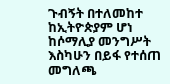ጉብኝት በተለመከተ ከኢትዮጵያም ሆነ ከሶማሊያ መንግሥት እስካሁን በይፋ የተሰጠ መግለጫ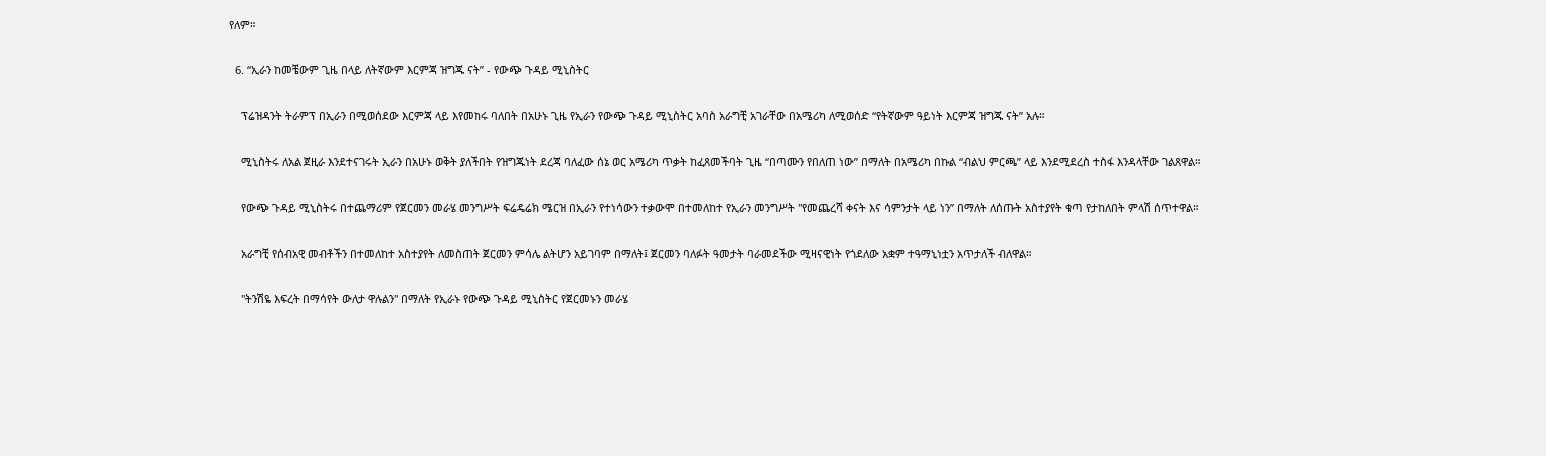የለም።

  6. “ኢራን ከመቼውም ጊዜ በላይ ለትኛውም እርምጃ ዝግጁ ናት” - የውጭ ጉዳይ ሚኒስትር

    ፕሬዝዳንት ትራምፕ በኢራን በሚወሰደው እርምጃ ላይ እየመከሩ ባለበት በአሁኑ ጊዜ የኢራን የውጭ ጉዳይ ሚኒስትር አባስ አራግቺ አገራቸው በአሜሪካ ለሚወሰድ “የትኛውም ዓይነት እርምጃ ዝግጁ ናት” አሉ።

    ሚኒስትሩ ለአል ጀዚራ እንደተናገሩት ኢራን በአሁኑ ወቅት ያለችበት የዝግጁነት ደረጃ ባለፈው ሰኔ ወር አሜሪካ ጥቃት ከፈጸመችባት ጊዜ “በጣሙን የበለጠ ነው” በማለት በአሜሪካ በኩል “ብልህ ምርጫ” ላይ እንደሚደረስ ተስፋ እንዳላቸው ገልጸዋል።

    የውጭ ጉዳይ ሚኒስትሩ በተጨማሪም የጀርመን መራሄ መንግሥት ፍሬዴሬክ ሜርዝ በኢራን የተነሳውን ተቃውሞ በተመለከተ የኢራን መንግሥት "የመጨረሻ ቀናት እና ሳምንታት ላይ ነን” በማለት ለሰጡት አስተያየት ቁጣ የታከለበት ምላሽ ሰጥተዋል።

    አራግቺ የሰብአዊ መብቶችን በተመለከተ አስተያየት ለመስጠት ጀርመን ምሳሌ ልትሆን አይገባም በማለት፤ ጀርመን ባለፉት ዓመታት ባራመደችው ሚዛናዊነት የጎደለው አቋም ተዓማኒነቷን አጥታለች ብለዋል።

    "ትንሽዬ እፍረት በማሳየት ውለታ ዋሉልን" በማለት የኢራኑ የውጭ ጉዳይ ሚኒስትር የጀርመኑን መራሄ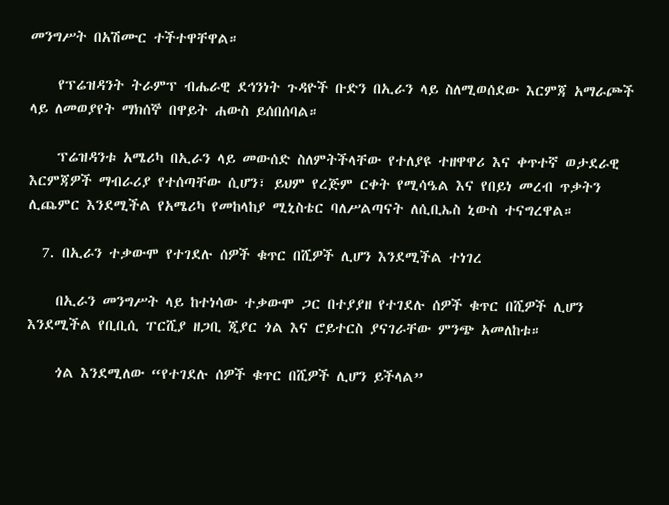መንግሥት በአሽሙር ተችተዋቸዋል።

    የፕሬዝዳንት ትራምፕ ብሔራዊ ደኅንነት ጉዳዮች ቡድን በኢራን ላይ ስለሚወሰደው እርምጃ አማራጮች ላይ ለመወያየት ማክሰኞ በዋይት ሐውስ ይሰበሰባል።

    ፕሬዝዳንቱ አሜሪካ በኢራን ላይ መውሰድ ስለምትችላቸው የተለያዩ ተዘዋዋሪ እና ቀጥተኛ ወታደራዊ እርምጃዎች ማብራሪያ የተሰጣቸው ሲሆን፣ ይህም የረጅም ርቀት የሚሳዔል እና የበይነ መረብ ጥቃትን ሊጨምር እንደሚችል የአሜሪካ የመከላከያ ሚኒስቴር ባለሥልጣናት ለሲቢኤስ ኒውስ ተናግረዋል።

  7. በኢራን ተቃውሞ የተገደሉ ሰዎች ቁጥር በሺዎች ሊሆን እንደሚችል ተነገረ

    በኢራን መንግሥት ላይ ከተነሳው ተቃውሞ ጋር በተያያዘ የተገደሉ ሰዎች ቁጥር በሺዎች ሊሆን እንደሚችል የቢቢሲ ፐርሺያ ዘጋቢ ጂያር ጎል እና ሮይተርስ ያናገራቸው ምንጭ አመለከቱ።

    ጎል እንደሚለው “የተገደሉ ሰዎች ቁጥር በሺዎች ሊሆን ይችላል”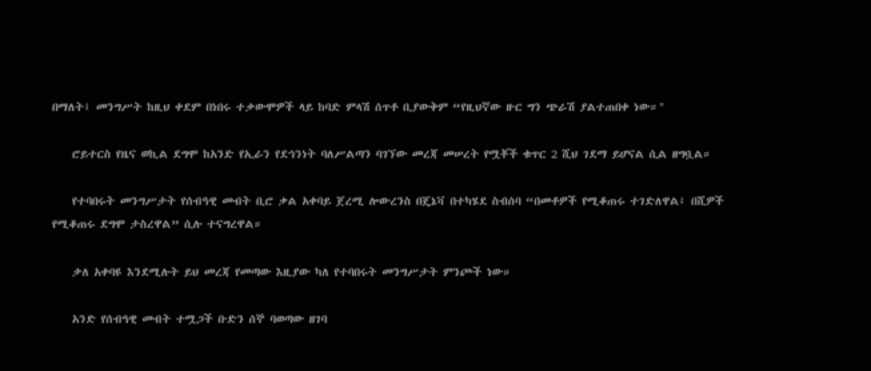በማለት፤ መንግሥት ከዚህ ቀደም በነበሩ ተቃውሞዎች ላይ ከባድ ምላሽ ሰጥቶ ቢያውቅም “የዚህኛው ዙር ግን ጭራሽ ያልተጠበቀ ነው።"

    ሮይተርስ የዜና ወኪል ደግሞ ከአንድ የኢራን የደኅንነት ባለሥልጣን ባገኘው መረጃ መሠረት የሟቾች ቁጥር 2 ሺህ ገደማ ይሆናል ሲል ዘግቧል።

    የተባበሩት መንግሥታት የሰብዓዊ መብት ቢሮ ቃል አቀባይ ጀረሚ ሎውረንስ በጄኔቫ በተካሄደ ስብሰባ “በመቶዎች የሚቆጠሩ ተገድለዋል፤ በሺዎች የሚቆጠሩ ደግሞ ታስረዋል” ሲሉ ተናግረዋል።

    ቃለ አቀባዩ እንደሚሉት ይህ መረጃ የመጣው እዚያው ካለ የተባበሩት መንግሥታት ምንጮች ነው።

    አንድ የሰብዓዊ መብት ተሟጋች ቡድን ሰኞ ባወጣው ዘገባ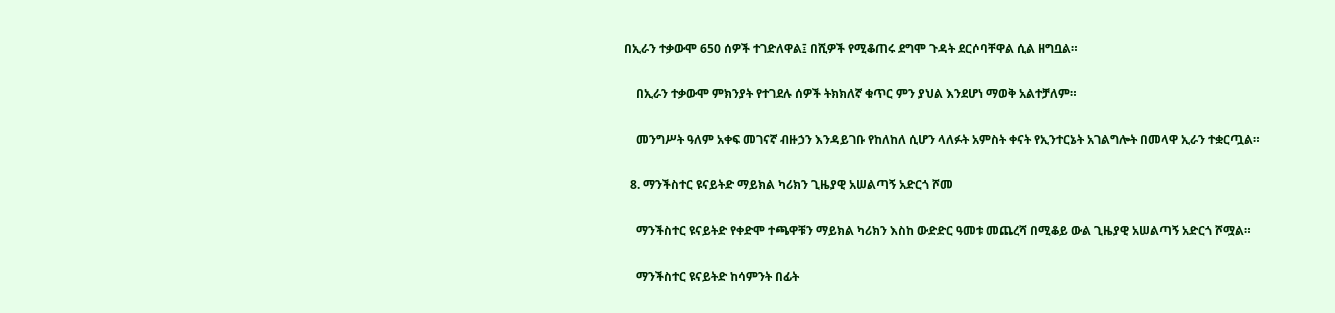በኢራን ተቃውሞ 650 ሰዎች ተገድለዋል፤ በሺዎች የሚቆጠሩ ደግሞ ጉዳት ደርሶባቸዋል ሲል ዘግቧል።

    በኢራን ተቃውሞ ምክንያት የተገደሉ ሰዎች ትክክለኛ ቁጥር ምን ያህል እንደሆነ ማወቅ አልተቻለም።

    መንግሥት ዓለም አቀፍ መገናኛ ብዙኃን እንዳይገቡ የከለከለ ሲሆን ላለፉት አምስት ቀናት የኢንተርኔት አገልግሎት በመላዋ ኢራን ተቋርጧል።

  8. ማንችስተር ዩናይትድ ማይክል ካሪክን ጊዜያዊ አሠልጣኝ አድርጎ ሾመ

    ማንችስተር ዩናይትድ የቀድሞ ተጫዋቹን ማይክል ካሪክን እስከ ውድድር ዓመቱ መጨረሻ በሚቆይ ውል ጊዜያዊ አሠልጣኝ አድርጎ ሾሟል።

    ማንችስተር ዩናይትድ ከሳምንት በፊት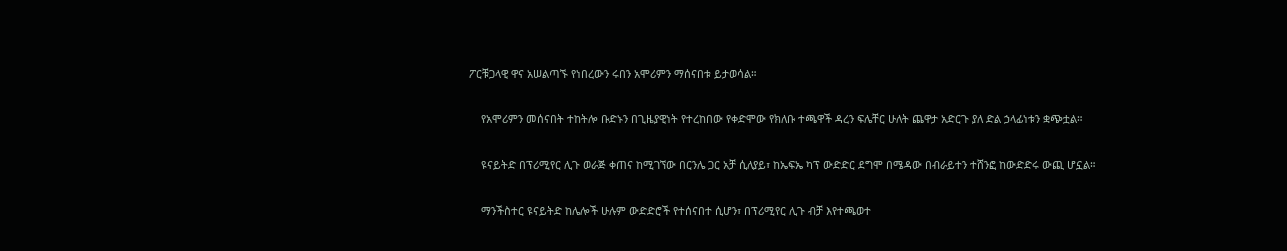ፖርቹጋላዊ ዋና አሠልጣኙ የነበረውን ሩበን አሞሪምን ማሰናበቱ ይታወሳል።

    የአሞሪምን መሰናበት ተከትሎ ቡድኑን በጊዜያዊነት የተረከበው የቀድሞው የክለቡ ተጫዋች ዳረን ፍሌቸር ሁለት ጨዋታ አድርጉ ያለ ድል ኃላፊነቱን ቋጭቷል።

    ዩናይትድ በፕሪሚየር ሊጉ ወራጅ ቀጠና ከሚገኘው በርንሌ ጋር አቻ ሲለያይ፣ ከኤፍኤ ካፕ ውድድር ደግሞ በሜዳው በብራይተን ተሸንፎ ከውድድሩ ውጪ ሆኗል።

    ማንችስተር ዩናይትድ ከሌሎች ሁሉም ውድድሮች የተሰናበተ ሲሆን፣ በፕሪሚየር ሊጉ ብቻ እየተጫወተ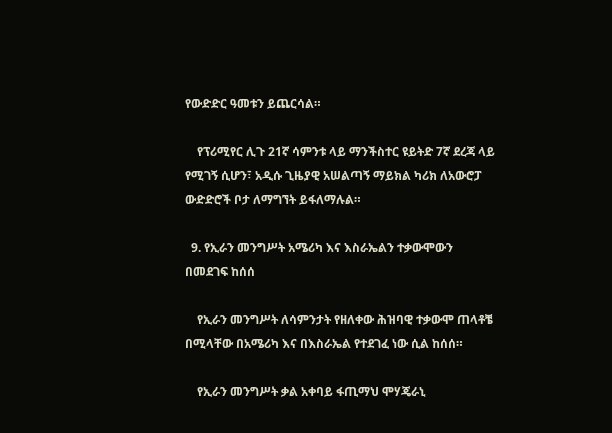የውድድር ዓመቱን ይጨርሳል።

    የፕሪሚየር ሊጉ 21ኛ ሳምንቱ ላይ ማንችስተር ዩይትድ 7ኛ ደረጃ ላይ የሚገኝ ሲሆን፣ አዲሱ ጊዜያዊ አሠልጣኝ ማይክል ካሪክ ለአውሮፓ ውድድሮች ቦታ ለማግኘት ይፋለማሉል።

  9. የኢራን መንግሥት አሜሪካ እና እስራኤልን ተቃውሞውን በመደገፍ ከሰሰ

    የኢራን መንግሥት ለሳምንታት የዘለቀው ሕዝባዊ ተቃውሞ ጠላቶቼ በሚላቸው በአሜሪካ እና በእስራኤል የተደገፈ ነው ሲል ከሰሰ።

    የኢራን መንግሥት ቃል አቀባይ ፋጢማህ ሞሃጄራኒ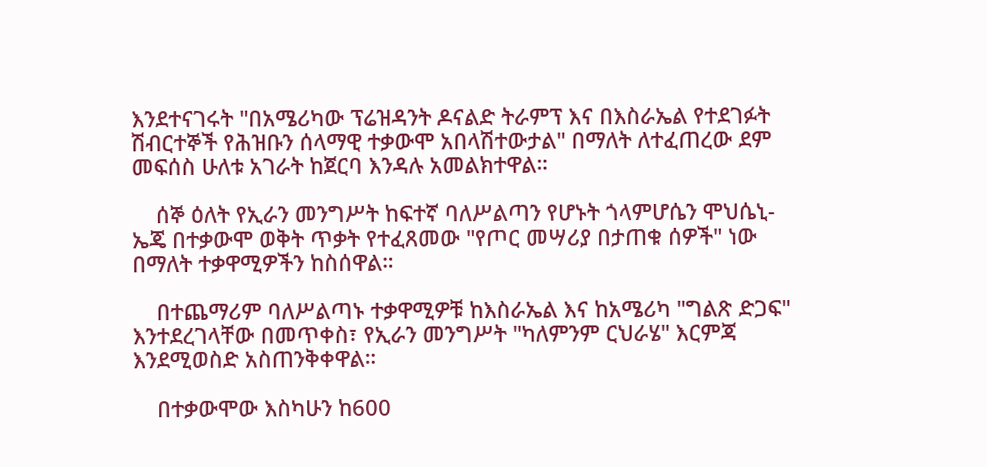እንደተናገሩት "በአሜሪካው ፕሬዝዳንት ዶናልድ ትራምፕ እና በእስራኤል የተደገፉት ሽብርተኞች የሕዝቡን ሰላማዊ ተቃውሞ አበላሽተውታል" በማለት ለተፈጠረው ደም መፍሰስ ሁለቱ አገራት ከጀርባ እንዳሉ አመልክተዋል።

    ሰኞ ዕለት የኢራን መንግሥት ከፍተኛ ባለሥልጣን የሆኑት ጎላምሆሴን ሞህሴኒ-ኤጄ በተቃውሞ ወቅት ጥቃት የተፈጸመው "የጦር መሣሪያ በታጠቁ ሰዎች" ነው በማለት ተቃዋሚዎችን ከስሰዋል።

    በተጨማሪም ባለሥልጣኑ ተቃዋሚዎቹ ከእስራኤል እና ከአሜሪካ "ግልጽ ድጋፍ" እንተደረገላቸው በመጥቀስ፣ የኢራን መንግሥት "ካለምንም ርህራሄ" እርምጃ እንደሚወስድ አስጠንቅቀዋል።

    በተቃውሞው እስካሁን ከ600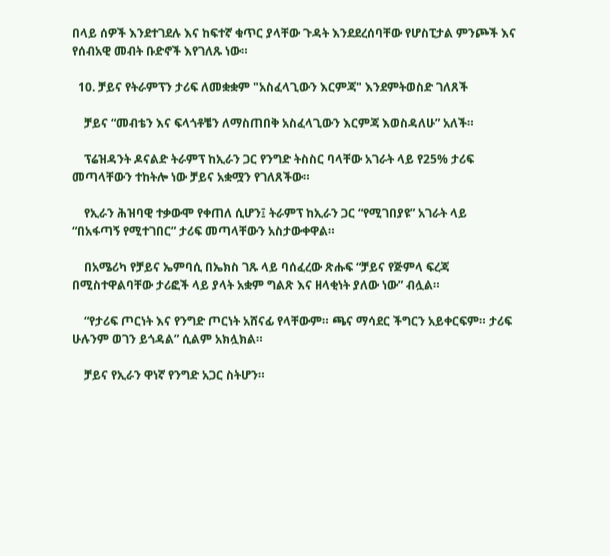በላይ ሰዎች እንደተገደሉ እና ከፍተኛ ቁጥር ያላቸው ጉዳት እንደደረሰባቸው የሆስፒታል ምንጮች እና የሰብአዊ መብት ቡድኖች እየገለጹ ነው።

  10. ቻይና የትራምፕን ታሪፍ ለመቋቋም "አስፈላጊውን እርምጃ" እንደምትወስድ ገለጸች

    ቻይና “መብቴን እና ፍላጎቶቼን ለማስጠበቅ አስፈላጊውን እርምጃ እወስዳለሁ” አለች።

    ፕሬዝዳንት ዶናልድ ትራምፕ ከኢራን ጋር የንግድ ትስስር ባላቸው አገራት ላይ የ25% ታሪፍ መጣላቸውን ተከትሎ ነው ቻይና አቋሟን የገለጸችው።

    የኢራን ሕዝባዊ ተቃውሞ የቀጠለ ሲሆን፤ ትራምፕ ከኢራን ጋር “የሚገበያዩ” አገራት ላይ “በአፋጣኝ የሚተገበር” ታሪፍ መጣላቸውን አስታውቀዋል።

    በአሜሪካ የቻይና ኤምባሲ በኤክስ ገጹ ላይ ባሰፈረው ጽሑፍ “ቻይና የጅምላ ፍረጃ በሚስተዋልባቸው ታሪፎች ላይ ያላት አቋም ግልጽ እና ዘላቂነት ያለው ነው” ብሏል።

    “የታሪፍ ጦርነት እና የንግድ ጦርነት አሸናፊ የላቸውም። ጫና ማሳደር ችግርን አይቀርፍም። ታሪፍ ሁሉንም ወገን ይጎዳል” ሲልም አክሏክል።

    ቻይና የኢራን ዋነኛ የንግድ አጋር ስትሆን።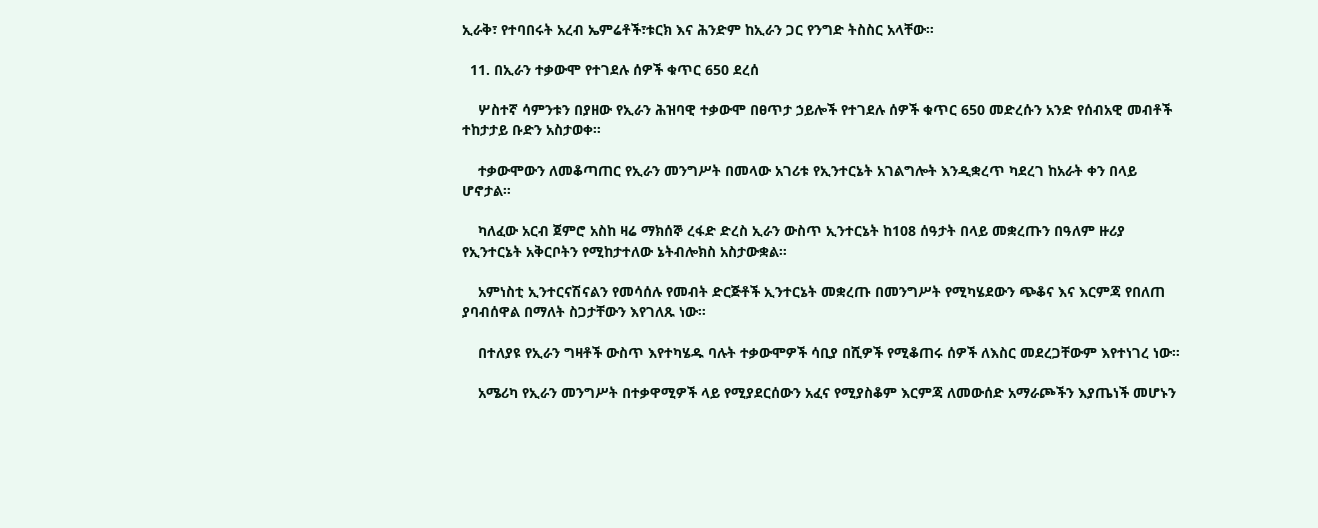ኢራቅ፣ የተባበሩት አረብ ኤምሬቶች፣ቱርክ እና ሕንድም ከኢራን ጋር የንግድ ትስስር አላቸው።

  11. በኢራን ተቃውሞ የተገደሉ ሰዎች ቁጥር 650 ደረሰ

    ሦስተኛ ሳምንቱን በያዘው የኢራን ሕዝባዊ ተቃውሞ በፀጥታ ኃይሎች የተገደሉ ሰዎች ቁጥር 650 መድረሱን አንድ የሰብአዊ መብቶች ተከታታይ ቡድን አስታወቀ።

    ተቃውሞውን ለመቆጣጠር የኢራን መንግሥት በመላው አገሪቱ የኢንተርኔት አገልግሎት እንዲቋረጥ ካደረገ ከአራት ቀን በላይ ሆኖታል።

    ካለፈው አርብ ጀምሮ አስከ ዛሬ ማክሰኞ ረፋድ ድረስ ኢራን ውስጥ ኢንተርኔት ከ108 ሰዓታት በላይ መቋረጡን በዓለም ዙሪያ የኢንተርኔት አቅርቦትን የሚከታተለው ኔትብሎክስ አስታውቋል።

    አምነስቲ ኢንተርናሽናልን የመሳሰሉ የመብት ድርጅቶች ኢንተርኔት መቋረጡ በመንግሥት የሚካሄደውን ጭቆና እና እርምጃ የበለጠ ያባብሰዋል በማለት ስጋታቸውን እየገለጹ ነው።

    በተለያዩ የኢራን ግዛቶች ውስጥ እየተካሄዱ ባሉት ተቃውሞዎች ሳቢያ በሺዎች የሚቆጠሩ ሰዎች ለእስር መደረጋቸውም እየተነገረ ነው።

    አሜሪካ የኢራን መንግሥት በተቃዋሚዎች ላይ የሚያደርሰውን አፈና የሚያስቆም እርምጃ ለመውሰድ አማራጮችን እያጤነች መሆኑን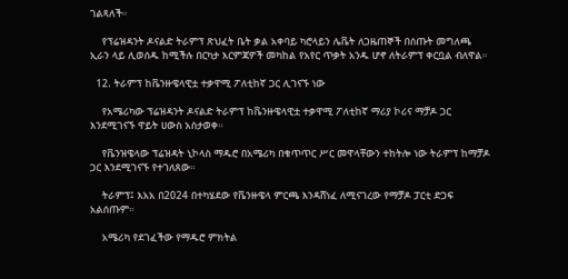ገልጻለች።

    የፕሬዝዳንት ዶናልድ ትራምፕ ጽህፈት ቤት ቃል አቀባይ ካሮላይን ሌቬት ለጋዜጠኞች በሰጡት መግለጫ ኢራን ላይ ሊወሰዱ ከሚችሉ በርካታ እርምጃዎች መካከል የአየር ጥቃት አንዱ ሆኖ ለትራምፕ ቀርቧል ብለዋል።

  12. ትራምፕ ከቬንዙዌላዊቷ ተቃዋሚ ፖለቲከኛ ጋር ሊገናኙ ነው

    የአሜሪካው ፕሬዝዳንት ዶናልድ ትራምፕ ከቬንዙዌላዊቷ ተቃዋሚ ፖለቲከኛ ማሪያ ኮሪና ማቻዶ ጋር እንደሚገናኙ ዋይት ሀውስ አስታወቀ።

    የቬንዝዌላው ፕሬዝዳት ኒኮላስ ማዱሮ በአሜሪካ በቁጥጥር ሥር መዋላቸውን ተከትሎ ነው ትራምፕ ከማቻዶ ጋር እንደሚገናኙ የተገለጸው።

    ትራምፕ፤ እአአ በ2024 በተካሄደው የቬንዙዌላ ምርጫ እንዳሸነፈ ለሚናገረው የማቻዶ ፓርቲ ድጋፍ አልሰጡም።

    አሜሪካ የደገፈችው የማዱሮ ምክትል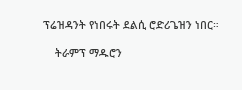ፕሬዝዳንት የነበሩት ደልሲ ሮድሪጌዝን ነበር።

    ትራምፕ ማዱሮን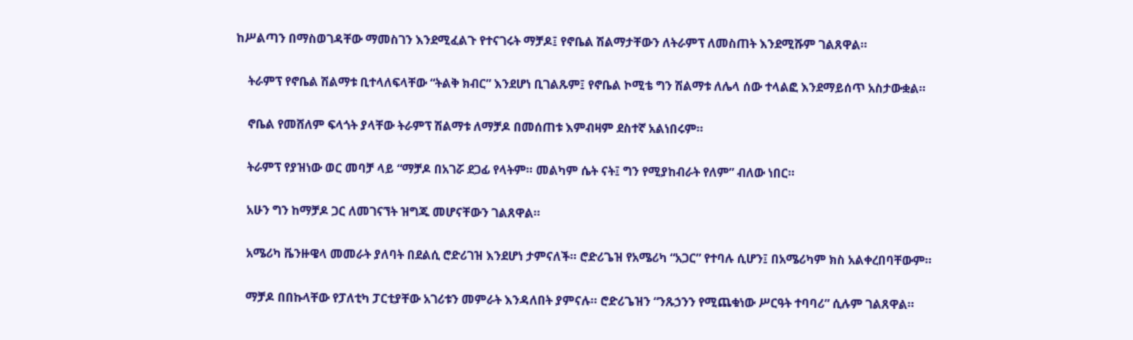ከሥልጣን በማስወገዳቸው ማመስገን እንደሚፈልጉ የተናገሩት ማቻዶ፤ የኖቤል ሽልማታቸውን ለትራምፕ ለመስጠት እንደሚሹም ገልጸዋል።

    ትራምፕ የኖቤል ሽልማቱ ቢተላለፍላቸው “ትልቅ ክብር” እንደሆነ ቢገልጹም፤ የኖቤል ኮሚቴ ግን ሽልማቱ ለሌላ ሰው ተላልፎ እንደማይሰጥ አስታውቋል።

    ኖቤል የመሸለም ፍላጎት ያላቸው ትራምፕ ሽልማቱ ለማቻዶ በመሰጠቱ እምብዛም ደስተኛ አልነበሩም።

    ትራምፕ የያዝነው ወር መባቻ ላይ “ማቻዶ በአገሯ ደጋፊ የላትም። መልካም ሴት ናት፤ ግን የሚያከብራት የለም” ብለው ነበር።

    አሁን ግን ከማቻዶ ጋር ለመገናኘት ዝግጁ መሆናቸውን ገልጸዋል።

    አሜሪካ ቬንዙዌላ መመራት ያለባት በደልሲ ሮድሪገዝ እንደሆነ ታምናለች። ሮድሪጌዝ የአሜሪካ “አጋር” የተባሉ ሲሆን፤ በአሜሪካም ክስ አልቀረበባቸውም።

    ማቻዶ በበኩላቸው የፓለቲካ ፓርቲያቸው አገሪቱን መምራት እንዳለበት ያምናሉ። ሮድሪጌዝን “ንጹኃንን የሚጨቁነው ሥርዓት ተባባሪ” ሲሉም ገልጸዋል።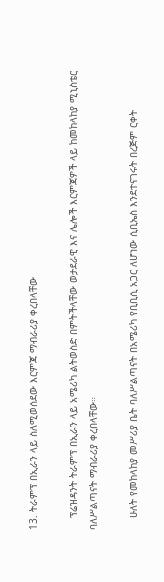13. ትራምፕ በኢራን ላይ ስለሚወሰደው እርምጃ ማብራሪያ ቀረበላቸው

    ፕሬዝዳንት ትራምፕ በኢራን ላይ አሜሪካ ልትወስድ በምትችላቸው ወታደራዊ እና ሌሎች እርምጃዎች ላይ ከመከላከያ ሚኒስቴር ባለሥልጣናት ማብራሪያ ቀረበላቸው።

    ሁለት የመከላከያ መሥሪያ ቤት ባለሥልጣናት በአሜሪካ የቢቢሲ አጋር ለሆነው ሲቢኤስ እንደተናገሩት በረጅም ርቀት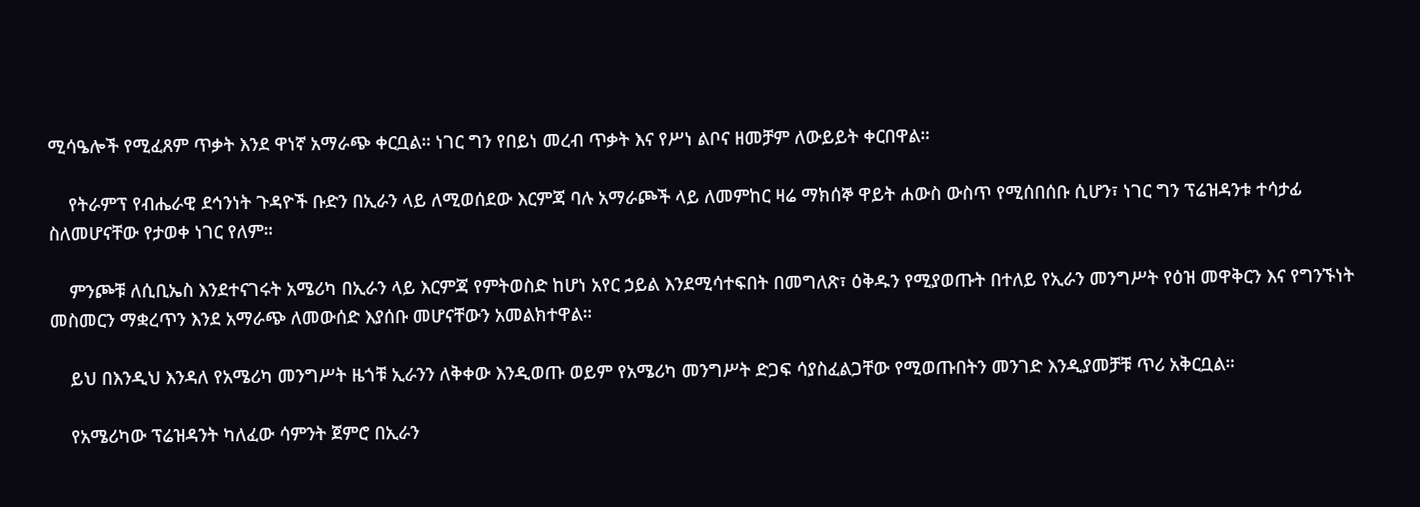ሚሳዔሎች የሚፈጸም ጥቃት እንደ ዋነኛ አማራጭ ቀርቧል። ነገር ግን የበይነ መረብ ጥቃት እና የሥነ ልቦና ዘመቻም ለውይይት ቀርበዋል።

    የትራምፕ የብሔራዊ ደኅንነት ጉዳዮች ቡድን በኢራን ላይ ለሚወሰደው እርምጃ ባሉ አማራጮች ላይ ለመምከር ዛሬ ማክሰኞ ዋይት ሐውስ ውስጥ የሚሰበሰቡ ሲሆን፣ ነገር ግን ፕሬዝዳንቱ ተሳታፊ ስለመሆናቸው የታወቀ ነገር የለም።

    ምንጮቹ ለሲቢኤስ እንደተናገሩት አሜሪካ በኢራን ላይ እርምጃ የምትወስድ ከሆነ አየር ኃይል እንደሚሳተፍበት በመግለጽ፣ ዕቅዱን የሚያወጡት በተለይ የኢራን መንግሥት የዕዝ መዋቅርን እና የግንኙነት መስመርን ማቋረጥን እንደ አማራጭ ለመውሰድ እያሰቡ መሆናቸውን አመልክተዋል።

    ይህ በእንዲህ እንዳለ የአሜሪካ መንግሥት ዜጎቹ ኢራንን ለቅቀው እንዲወጡ ወይም የአሜሪካ መንግሥት ድጋፍ ሳያስፈልጋቸው የሚወጡበትን መንገድ እንዲያመቻቹ ጥሪ አቅርቧል።

    የአሜሪካው ፕሬዝዳንት ካለፈው ሳምንት ጀምሮ በኢራን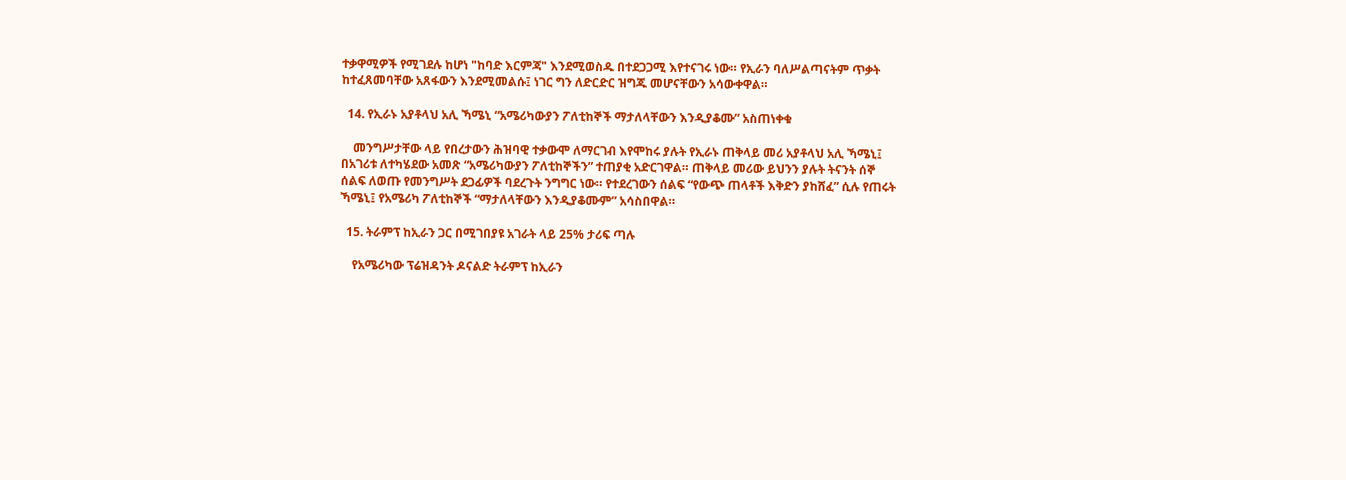ተቃዋሚዎች የሚገደሉ ከሆነ "ከባድ እርምጃ" እንደሚወስዱ በተደጋጋሚ እየተናገሩ ነው። የኢራን ባለሥልጣናትም ጥቃት ከተፈጸመባቸው አጸፋውን እንደሚመልሱ፤ ነገር ግን ለድርድር ዝግጁ መሆናቸውን አሳውቀዋል።

  14. የኢራኑ አያቶላህ አሊ ኻሜኒ “አሜሪካውያን ፖለቲከኞች ማታለላቸውን እንዲያቆሙ” አስጠነቀቁ

    መንግሥታቸው ላይ የበረታውን ሕዝባዊ ተቃውሞ ለማርገብ እየሞከሩ ያሉት የኢራኑ ጠቅላይ መሪ አያቶላህ አሊ ኻሜኒ፤ በአገሪቱ ለተካሄደው አመጽ “አሜሪካውያን ፖለቲከኞችን” ተጠያቂ አድርገዋል። ጠቅላይ መሪው ይህንን ያሉት ትናንት ሰኞ ሰልፍ ለወጡ የመንግሥት ደጋፊዎች ባደረጉት ንግግር ነው። የተደረገውን ሰልፍ “የውጭ ጠላቶች እቅድን ያከሸፈ” ሲሉ የጠሩት ኻሜኒ፤ የአሜሪካ ፖለቲከኞች “ማታለላቸውን እንዲያቆሙም” አሳስበዋል።

  15. ትራምፕ ከኢራን ጋር በሚገበያዩ አገራት ላይ 25% ታሪፍ ጣሉ

    የአሜሪካው ፕሬዝዳንት ዶናልድ ትራምፕ ከኢራን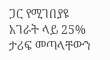ጋር የሚገበያዩ አገራት ላይ 25% ታሪፍ መጣላቸውን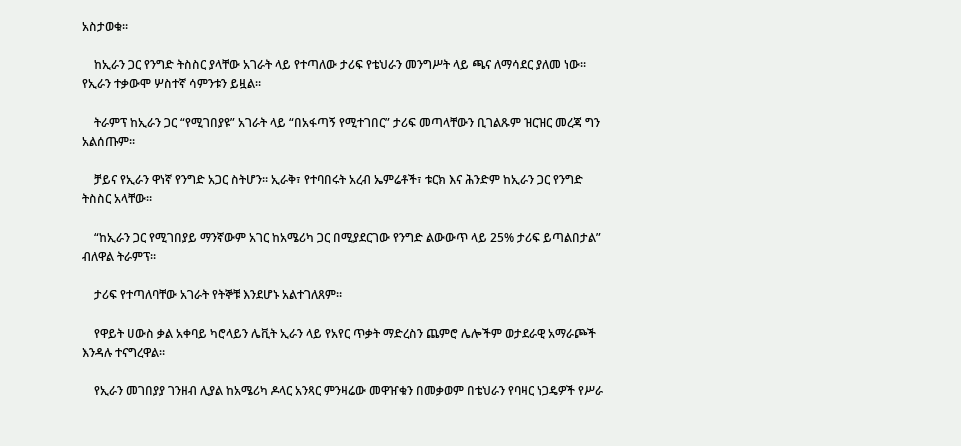አስታወቁ።

    ከኢራን ጋር የንግድ ትስስር ያላቸው አገራት ላይ የተጣለው ታሪፍ የቴህራን መንግሥት ላይ ጫና ለማሳደር ያለመ ነው። የኢራን ተቃውሞ ሦስተኛ ሳምንቱን ይዟል።

    ትራምፕ ከኢራን ጋር “የሚገበያዩ” አገራት ላይ “በአፋጣኝ የሚተገበር” ታሪፍ መጣላቸውን ቢገልጹም ዝርዝር መረጃ ግን አልሰጡም።

    ቻይና የኢራን ዋነኛ የንግድ አጋር ስትሆን። ኢራቅ፣ የተባበሩት አረብ ኤምሬቶች፣ ቱርክ እና ሕንድም ከኢራን ጋር የንግድ ትስስር አላቸው።

    “ከኢራን ጋር የሚገበያይ ማንኛውም አገር ከአሜሪካ ጋር በሚያደርገው የንግድ ልውውጥ ላይ 25% ታሪፍ ይጣልበታል” ብለዋል ትራምፕ።

    ታሪፍ የተጣለባቸው አገራት የትኞቹ እንደሆኑ አልተገለጸም።

    የዋይት ሀውስ ቃል አቀባይ ካሮላይን ሌቪት ኢራን ላይ የአየር ጥቃት ማድረስን ጨምሮ ሌሎችም ወታደራዊ አማራጮች እንዳሉ ተናግረዋል።

    የኢራን መገበያያ ገንዘብ ሊያል ከአሜሪካ ዶላር አንጻር ምንዛሬው መዋዠቁን በመቃወም በቴህራን የባዛር ነጋዴዎች የሥራ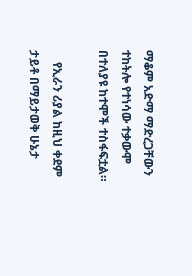ማቆም አድማ ማድረጋቸውን ተከትሎ የተነሳው ተቃውሞ በተለያዩ ከተሞች ተስፋፍቷል።

    የኢራን ሪያል ከዚህ ቀደም ታይቶ በማይታወቅ ሁኔታ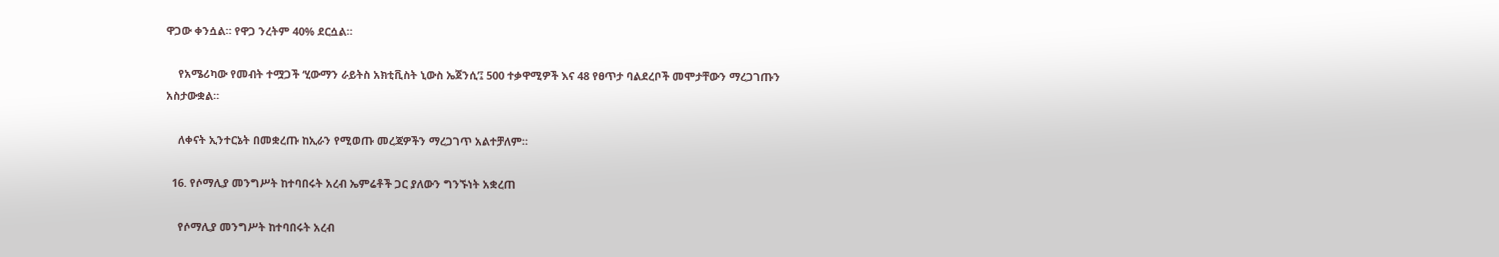ዋጋው ቀንሷል። የዋጋ ንረትም 40% ደርሷል።

    የአሜሪካው የመብት ተሟጋች ‘ሂውማን ራይትስ አክቲቪስት ኒውስ ኤጀንሲ’፤ 500 ተቃዋሚዎች እና 48 የፀጥታ ባልደረቦች መሞታቸውን ማረጋገጡን አስታውቋል።

    ለቀናት ኢንተርኔት በመቋረጡ ከኢራን የሚወጡ መረጃዎችን ማረጋገጥ አልተቻለም።

  16. የሶማሊያ መንግሥት ከተባበሩት አረብ ኤምሬቶች ጋር ያለውን ግንኙነት አቋረጠ

    የሶማሊያ መንግሥት ከተባበሩት አረብ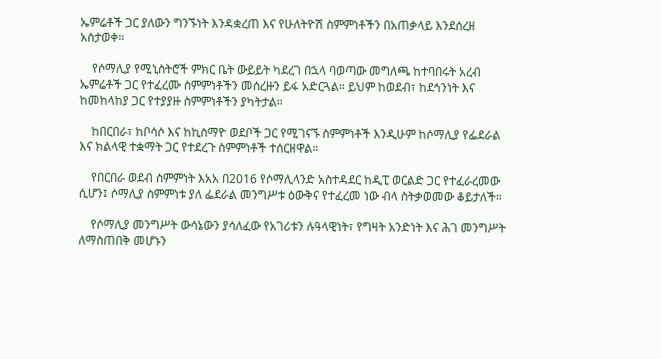ኤምሬቶች ጋር ያለውን ግንኙነት እንዳቋረጠ እና የሁለትዮሽ ስምምነቶችን በአጠቃላይ እንደሰረዘ አስታወቀ።

    የሶማሊያ የሚኒስትሮች ምክር ቤት ውይይት ካደረገ በኋላ ባወጣው መግለጫ ከተባበሩት አረብ ኤምሬቶች ጋር የተፈረሙ ስምምነቶችን መሰረዙን ይፋ አድርጓል። ይህም ከወደብ፣ ከደኅንነት እና ከመከላከያ ጋር የተያያዙ ስምምነቶችን ያካትታል።

    ከበርበራ፣ ከቦሳሶ እና ከኪስማዮ ወደቦች ጋር የሚገናኙ ስምምነቶች እንዲሁም ከሶማሊያ የፌደራል እና ክልላዊ ተቋማት ጋር የተደረጉ ስምምነቶች ተሰርዘዋል።

    የበርበራ ወደብ ስምምነት እአአ በ2016 የሶማሊላንድ አስተዳደር ከዲፒ ወርልድ ጋር የተፈራረመው ሲሆን፤ ሶማሊያ ስምምነቱ ያለ ፌደራል መንግሥቱ ዕውቅና የተፈረመ ነው ብላ ስትቃወመው ቆይታለች።

    የሶማሊያ መንግሥት ውሳኔውን ያሳለፈው የአገሪቱን ሉዓላዊነት፣ የግዛት አንድነት እና ሕገ መንግሥት ለማስጠበቅ መሆኑን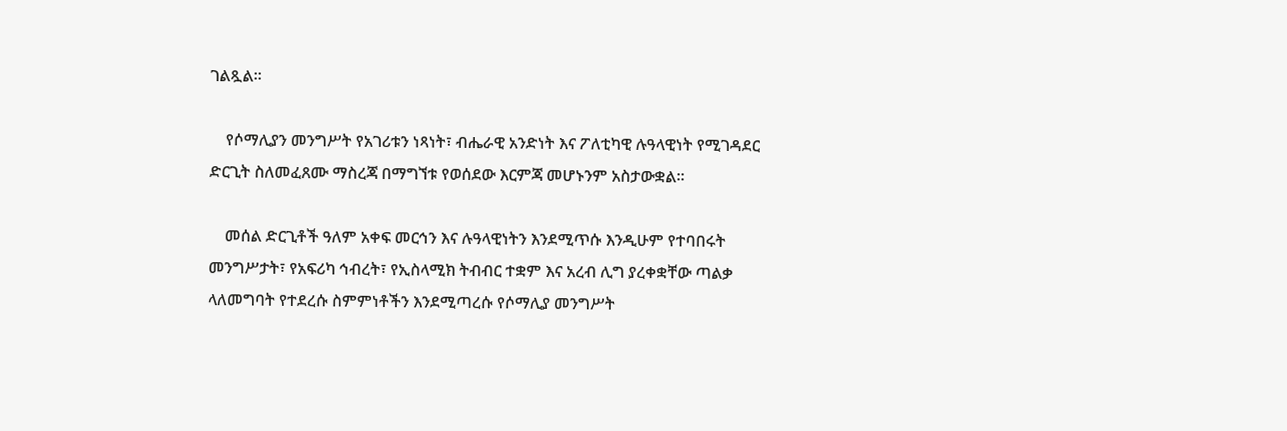ገልጿል።

    የሶማሊያን መንግሥት የአገሪቱን ነጻነት፣ ብሔራዊ አንድነት እና ፖለቲካዊ ሉዓላዊነት የሚገዳደር ድርጊት ስለመፈጸሙ ማስረጃ በማግኘቱ የወሰደው እርምጃ መሆኑንም አስታውቋል።

    መሰል ድርጊቶች ዓለም አቀፍ መርኅን እና ሉዓላዊነትን እንደሚጥሱ እንዲሁም የተባበሩት መንግሥታት፣ የአፍሪካ ኅብረት፣ የኢስላሚክ ትብብር ተቋም እና አረብ ሊግ ያረቀቋቸው ጣልቃ ላለመግባት የተደረሱ ስምምነቶችን እንደሚጣረሱ የሶማሊያ መንግሥት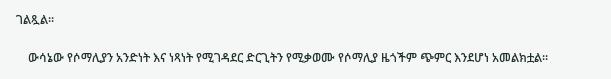ገልጿል።

    ውሳኔው የሶማሊያን አንድነት እና ነጻነት የሚገዳደር ድርጊትን የሚቃወሙ የሶማሊያ ዜጎችም ጭምር እንደሆነ አመልክቷል።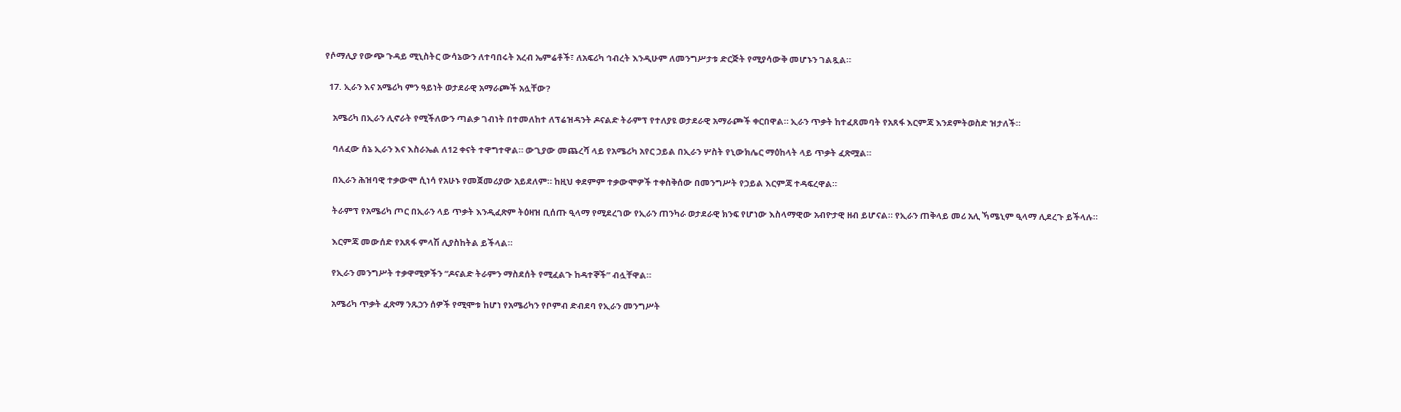የሶማሊያ የውጭ ጉዳይ ሚኒስትር ውሳኔውን ለተባበሩት አረብ ኤምሬቶች፣ ለአፍሪካ ኅብረት እንዲሁም ለመንግሥታቱ ድርጅት የሚያሳውቅ መሆኑን ገልጿል።

  17. ኢራን እና አሜሪካ ምን ዓይነት ወታደራዊ አማራጮች አሏቸው?

    አሜሪካ በኢራን ሊኖራት የሚችለውን ጣልቃ ገብነት በተመለከተ ለፕሬዝዳንት ዶናልድ ትራምፕ የተለያዩ ወታደራዊ አማራጮች ቀርበዋል። ኢራን ጥቃት ከተፈጸመባት የአጸፋ እርምጃ እንደምትወስድ ዝታለች።

    ባለፈው ሰኔ ኢራን እና እስራኤል ለ12 ቀናት ተዋግተዋል። ውጊያው መጨረሻ ላይ የአሜሪካ አየር ኃይል በኢራን ሦስት የኒውክሌር ማዕከላት ላይ ጥቃት ፈጽሟል።

    በኢራን ሕዝባዊ ተቃውሞ ሲነሳ የአሁኑ የመጀመሪያው አይደለም። ከዚህ ቀደምም ተቃውሞዎች ተቀስቅሰው በመንግሥት የኃይል እርምጃ ተዳፍረዋል።

    ትራምፕ የአሜሪካ ጦር በኢራን ላይ ጥቃት እንዲፈጽም ትዕዛዝ ቢሰጡ ዒላማ የሚደረገው የኢራን ጠንካራ ወታደራዊ ክንፍ የሆነው እስላማዊው አብዮታዊ ዘብ ይሆናል። የኢራን ጠቅላይ መሪ አሊ ኻሜኒም ዒላማ ሊደረጉ ይችላሉ።

    እርምጃ መውሰድ የአጸፋ ምላሽ ሊያስከትል ይችላል።

    የኢራን መንግሥት ተቃዋሚዎችን “ዶናልድ ትራምን ማስደሰት የሚፈልጉ ከዳተኞች” ብሏቸዋል።

    አሜሪካ ጥቃት ፈጽማ ንጹኃን ሰዎች የሚሞቱ ከሆነ የአሜሪካን የቦምብ ድብደባ የኢራን መንግሥት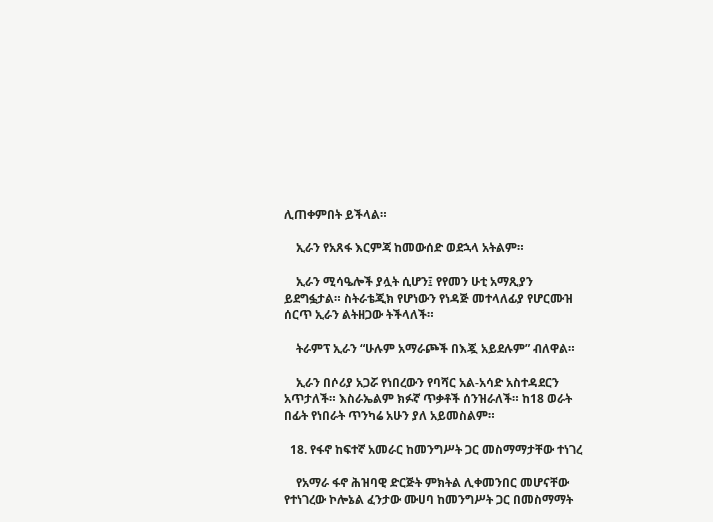ሊጠቀምበት ይችላል።

    ኢራን የአጸፋ እርምጃ ከመውሰድ ወደኋላ አትልም።

    ኢራን ሚሳዔሎች ያሏት ሲሆን፤ የየመን ሁቲ አማጺያን ይደግፏታል። ስትራቴጂክ የሆነውን የነዳጅ መተላለፊያ የሆርሙዝ ሰርጥ ኢራን ልትዘጋው ትችላለች።

    ትራምፕ ኢራን “ሁሉም አማራጮች በእጇ አይደሉም” ብለዋል።

    ኢራን በሶሪያ አጋሯ የነበረውን የባሻር አል-አሳድ አስተዳደርን አጥታለች። እስራኤልም ክፉኛ ጥቃቶች ሰንዝራለች። ከ18 ወራት በፊት የነበራት ጥንካሬ አሁን ያለ አይመስልም።

  18. የፋኖ ከፍተኛ አመራር ከመንግሥት ጋር መስማማታቸው ተነገረ

    የአማራ ፋኖ ሕዝባዊ ድርጅት ምክትል ሊቀመንበር መሆናቸው የተነገረው ኮሎኔል ፈንታው ሙሀባ ከመንግሥት ጋር በመስማማት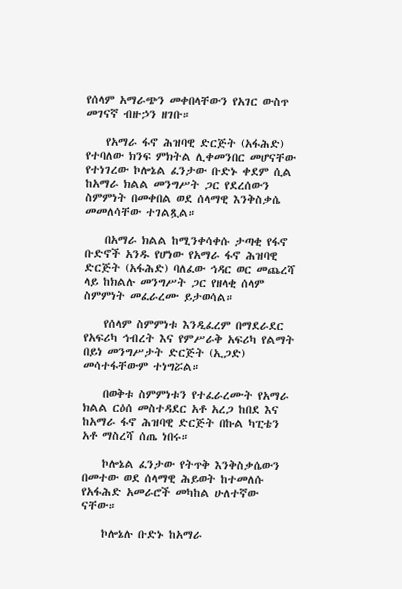የሰላም አማራጭን መቀበላቸውን የአገር ውስጥ መገናኛ ብዙኃን ዘገቡ።

    የአማራ ፋኖ ሕዝባዊ ድርጅት (አፋሕድ) የተባለው ክንፍ ምክትል ሊቀመንበር መሆናቸው የተነገረው ኮሎኔል ፈንታው ቡድኑ ቀደም ሲል ከአማራ ክልል መንግሥት ጋር የደረሰውን ስምምነት በመቀበል ወደ ሰላማዊ እንቅስቃሴ መመለሳቸው ተገልጿል።

    በአማራ ክልል ከሚንቀሳቀሱ ታጣቂ የፋኖ ቡድኖች አንዱ የሆነው የአማራ ፋኖ ሕዝባዊ ድርጅት (አፋሕድ) ባለፈው ኅዳር ወር መጨረሻ ላይ ከክልሉ መንግሥት ጋር የዘላቂ ሰላም ስምምነት መፈራረሙ ይታወሳል።

    የሰላም ስምምነቱ እንዲፈረም በማደራደር የአፍሪካ ኅብረት እና የምሥራቅ አፍሪካ የልማት በይነ መንግሥታት ድርጅት (ኢጋድ) መሳተፋቸውም ተነግሯል።

    በወቅቱ ስምምነቱን የተፈራረሙት የአማራ ክልል ርዕሰ መስተዳደር አቶ አረጋ ከበደ እና ከአማራ ፋኖ ሕዝባዊ ድርጅት በኩል ካፒቴን አቶ ማስረሻ ሰጤ ነበሩ።

    ኮሎኔል ፈንታው የትጥቅ እንቅስቃሴውን በመተው ወደ ሰላማዊ ሕይወት ከተመለሱ የአፋሕድ አመራሮች መካከል ሁለተኛው ናቸው።

    ኮሎኔሉ ቡድኑ ከአማራ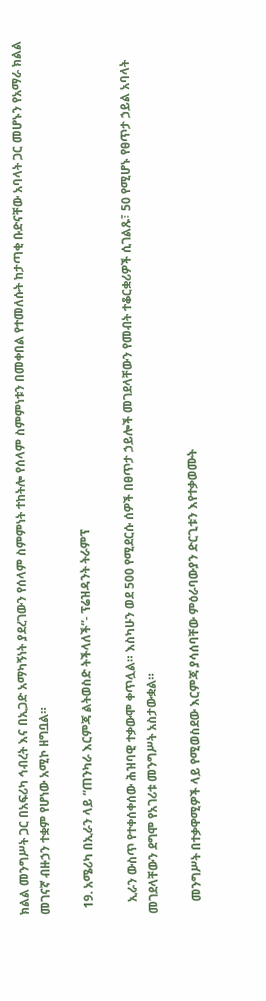ክልል መንግሥት ጋር በአፍሪካ ኅብረት እና በኢጋድ አማካኝነት ያደረገውን የሰላም ስምምነት ተከትሎ የሰላም ስምምነቱን በመቀበል የተመለሱት ከታጣቂ ቡድናቸው አባላት ጋር መሆኑን የአማራ ክልል መገናኛ ብዙኃን ተቋም የሆነው አሚኮ ዘግቧል።

  19. አሜሪካ በኢራን ላይ “ጠንካራ እርምጃ ልትወስድ ትችላለች”- ፕሬዝዳንት ትራምፕ

    ኢራን ውስጥ የተቀሰቀሰው ሕዝባዊ ተቃውሞ ቀጥሏል። እስካሁን ወደ 500 የሚደርሱ ሰዎች በፀጥታ ኃይሎች መገደላቸውን የመብት ተቆርቋሪዎች ሲገልጹ፣ 50 የሚሆኑ የፀጥታ ኃይል አባላት መገደላቸውን ደግሞ የአገሪቱ መንግሥት አስታውቋል።

    መንግሥት በተቃዋሚዎች ላይ የሚወስደው እርምጃ ያሳሰባቸው ምዕራባውያን ድርጊቱን እየተቃወሙት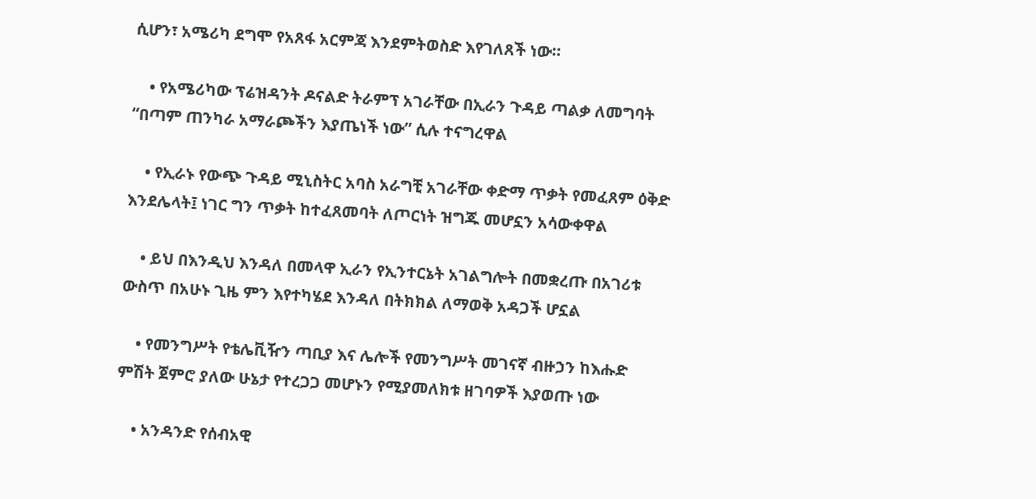ሲሆን፣ አሜሪካ ደግሞ የአጸፋ አርምጃ እንደምትወስድ እየገለጸች ነው።

    • የአሜሪካው ፕሬዝዳንት ዶናልድ ትራምፕ አገራቸው በኢራን ጉዳይ ጣልቃ ለመግባት “በጣም ጠንካራ አማራጮችን እያጤነች ነው” ሲሉ ተናግረዋል

    • የኢራኑ የውጭ ጉዳይ ሚኒስትር አባስ አራግቺ አገራቸው ቀድማ ጥቃት የመፈጸም ዕቅድ እንደሌላት፤ ነገር ግን ጥቃት ከተፈጸመባት ለጦርነት ዝግጁ መሆኗን አሳውቀዋል

    • ይህ በእንዲህ እንዳለ በመላዋ ኢራን የኢንተርኔት አገልግሎት በመቋረጡ በአገሪቱ ውስጥ በአሁኑ ጊዜ ምን እየተካሄደ እንዳለ በትክክል ለማወቅ አዳጋች ሆኗል

    • የመንግሥት የቴሌቪዥን ጣቢያ እና ሌሎች የመንግሥት መገናኛ ብዙኃን ከእሑድ ምሽት ጀምሮ ያለው ሁኔታ የተረጋጋ መሆኑን የሚያመለክቱ ዘገባዎች እያወጡ ነው

    • አንዳንድ የሰብአዊ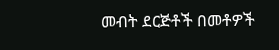መብት ደርጅቶች በመቶዎች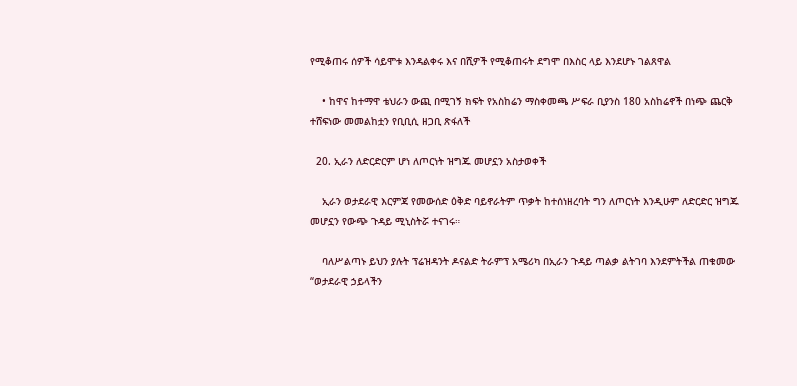የሚቆጠሩ ሰዎች ሳይሞቱ እንዳልቀሩ እና በሺዎች የሚቆጠሩት ደግሞ በእስር ላይ እንደሆኑ ገልጸዋል

    • ከዋና ከተማዋ ቴህራን ውጪ በሚገኝ ክፍት የአስከሬን ማስቀመጫ ሥፍራ ቢያንስ 180 አስከሬኖች በነጭ ጨርቅ ተሸፍነው መመልከቷን የቢቢሲ ዘጋቢ ጽፋለች

  20. ኢራን ለድርድርም ሆነ ለጦርነት ዝግጁ መሆኗን አስታወቀች

    ኢራን ወታደራዊ እርምጃ የመውሰድ ዕቅድ ባይኖራትም ጥቃት ከተሰነዘረባት ግን ለጦርነት እንዲሁም ለድርድር ዝግጁ መሆኗን የውጭ ጉዳይ ሚኒስትሯ ተናገሩ።

    ባለሥልጣኑ ይህን ያሉት ፕሬዝዳንት ዶናልድ ትራምፕ አሜሪካ በኢራን ጉዳይ ጣልቃ ልትገባ እንደምትችል ጠቁመው “ወታደራዊ ኃይላችን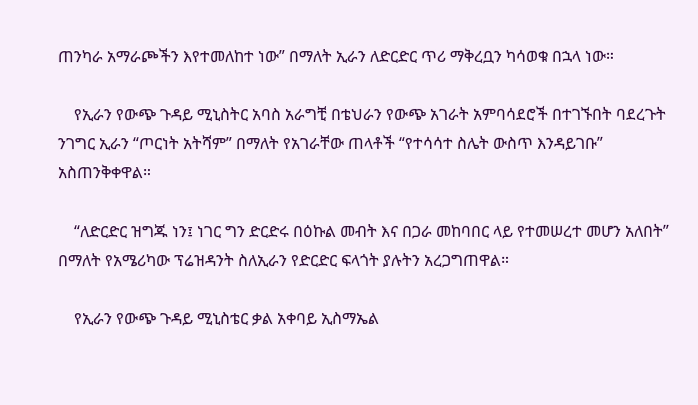ጠንካራ አማራጮችን እየተመለከተ ነው” በማለት ኢራን ለድርድር ጥሪ ማቅረቧን ካሳወቁ በኋላ ነው።

    የኢራን የውጭ ጉዳይ ሚኒስትር አባስ አራግቺ በቴህራን የውጭ አገራት አምባሳደሮች በተገኙበት ባደረጉት ንገግር ኢራን “ጦርነት አትሻም” በማለት የአገራቸው ጠላቶች “የተሳሳተ ስሌት ውስጥ እንዳይገቡ” አስጠንቅቀዋል።

    “ለድርድር ዝግጁ ነን፤ ነገር ግን ድርድሩ በዕኩል መብት እና በጋራ መከባበር ላይ የተመሠረተ መሆን አለበት” በማለት የአሜሪካው ፕሬዝዳንት ስለኢራን የድርድር ፍላጎት ያሉትን አረጋግጠዋል።

    የኢራን የውጭ ጉዳይ ሚኒስቴር ቃል አቀባይ ኢስማኤል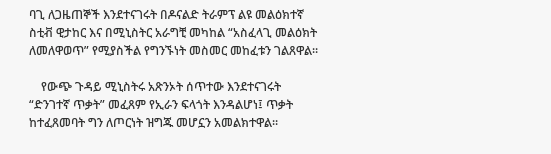ባጊ ለጋዜጠኞች እንደተናገሩት በዶናልድ ትራምፕ ልዩ መልዕክተኛ ስቲቭ ዊታከር እና በሚኒስትር አራግቺ መካከል “አስፈላጊ መልዕክት ለመለዋወጥ” የሚያስችል የግንኙነት መስመር መከፈቱን ገልጸዋል።

    የውጭ ጉዳይ ሚኒስትሩ አጽንኦት ሰጥተው እንደተናገሩት “ድንገተኛ ጥቃት” መፈጸም የኢራን ፍላጎት እንዳልሆነ፤ ጥቃት ከተፈጸመባት ግን ለጦርነት ዝግጁ መሆኗን አመልክተዋል።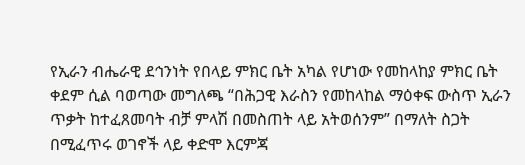የኢራን ብሔራዊ ደኅንነት የበላይ ምክር ቤት አካል የሆነው የመከላከያ ምክር ቤት ቀደም ሲል ባወጣው መግለጫ “በሕጋዊ እራስን የመከላከል ማዕቀፍ ውስጥ ኢራን ጥቃት ከተፈጸመባት ብቻ ምላሽ በመስጠት ላይ አትወሰንም” በማለት ስጋት በሚፈጥሩ ወገኖች ላይ ቀድሞ እርምጃ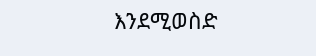እንደሚወስድ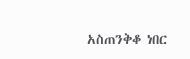አስጠንቅቆ ነበር